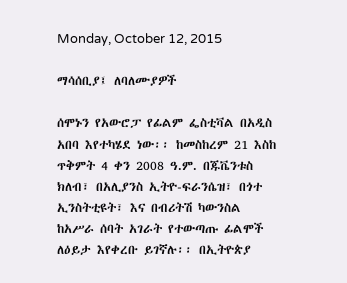Monday, October 12, 2015

ማሳሰቢያ፤ ለባለሙያዎች

ሰሞኑን የአውሮፓ የፊልም ፌስቲቫል በአዲስ አበባ እየተካሄደ ነው፡፡ ከመስከረም 21 እስከ ጥቅምት 4 ቀን 2008 ዓ.ም. በጁቬንቱስ ክለብ፣ በአሊያንስ ኢትዮ-ፍራንሴዝ፣ በጎተ ኢንስትቲዩት፣ እና በብሪትሽ ካውንስል ከአሥራ ሰባት አገራት የተውጣጡ ፊልሞች ለዕይታ እየቀረቡ ይገኛሉ፡፡ በኢትዮጵያ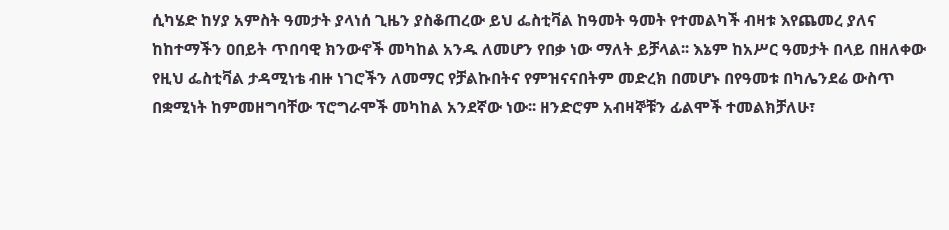ሲካሄድ ከሃያ አምስት ዓመታት ያላነሰ ጊዜን ያስቆጠረው ይህ ፌስቲቫል ከዓመት ዓመት የተመልካች ብዛቱ እየጨመረ ያለና ከከተማችን ዐበይት ጥበባዊ ክንውኖች መካከል አንዱ ለመሆን የበቃ ነው ማለት ይቻላል፡፡ እኔም ከአሥር ዓመታት በላይ በዘለቀው የዚህ ፌስቲቫል ታዳሚነቴ ብዙ ነገሮችን ለመማር የቻልኩበትና የምዝናናበትም መድረክ በመሆኑ በየዓመቱ በካሌንደሬ ውስጥ በቋሚነት ከምመዘግባቸው ፕሮግራሞች መካከል አንደኛው ነው፡፡ ዘንድሮም አብዛኞቹን ፊልሞች ተመልክቻለሁ፣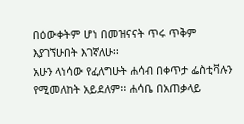በዕውቀትም ሆነ በመዝናናት ጥሩ ጥቅም እያገኘሁበት እገኛለሁ፡፡
አሁን ላነሳው የፈለግሁት ሐሳብ በቀጥታ ፌስቲቫሉን የሚመለከት አይደለም፡፡ ሐሳቤ በአጠቃላይ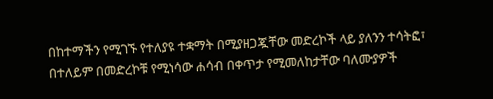በከተማችን የሚገኙ የተለያዩ ተቋማት በሚያዘጋጇቸው መድረኮች ላይ ያለንን ተሳትፎ፣ በተለይም በመድረኮቹ የሚነሳው ሐሳብ በቀጥታ የሚመለከታቸው ባለሙያዎች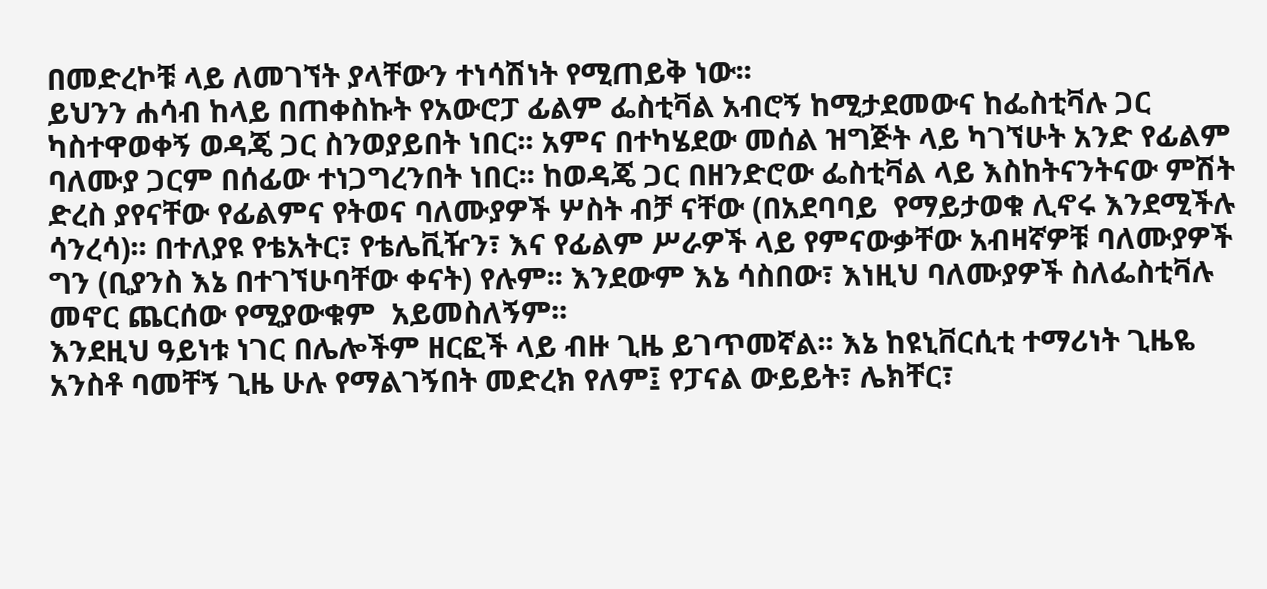በመድረኮቹ ላይ ለመገኘት ያላቸውን ተነሳሽነት የሚጠይቅ ነው፡፡
ይህንን ሐሳብ ከላይ በጠቀስኩት የአውሮፓ ፊልም ፌስቲቫል አብሮኝ ከሚታደመውና ከፌስቲቫሉ ጋር ካስተዋወቀኝ ወዳጄ ጋር ስንወያይበት ነበር፡፡ አምና በተካሄደው መሰል ዝግጅት ላይ ካገኘሁት አንድ የፊልም ባለሙያ ጋርም በሰፊው ተነጋግረንበት ነበር፡፡ ከወዳጄ ጋር በዘንድሮው ፌስቲቫል ላይ እስከትናንትናው ምሽት ድረስ ያየናቸው የፊልምና የትወና ባለሙያዎች ሦስት ብቻ ናቸው (በአደባባይ  የማይታወቁ ሊኖሩ እንደሚችሉ ሳንረሳ)፡፡ በተለያዩ የቴአትር፣ የቴሌቪዥን፣ እና የፊልም ሥራዎች ላይ የምናውቃቸው አብዛኛዎቹ ባለሙያዎች ግን (ቢያንስ እኔ በተገኘሁባቸው ቀናት) የሉም፡፡ እንደውም እኔ ሳስበው፣ እነዚህ ባለሙያዎች ስለፌስቲቫሉ መኖር ጨርሰው የሚያውቁም  አይመስለኝም፡፡
እንደዚህ ዓይነቱ ነገር በሌሎችም ዘርፎች ላይ ብዙ ጊዜ ይገጥመኛል፡፡ እኔ ከዩኒቨርሲቲ ተማሪነት ጊዜዬ አንስቶ ባመቸኝ ጊዜ ሁሉ የማልገኝበት መድረክ የለም፤ የፓናል ውይይት፣ ሌክቸር፣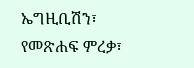ኤግዚቢሽን፣ የመጽሐፍ ምረቃ፣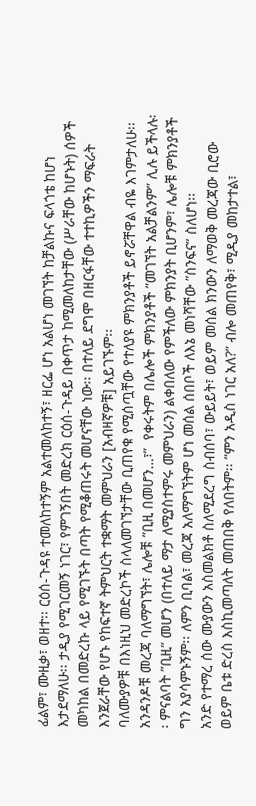ፊልም፣ ሙዚቃ፣ ወዘተ፡፡ ርዕሰ-ጉዳዩ ተመለከተኝም አልተመለከተኝ፣ ዘርፌ ሆነ አልሆነ መገኘት ከቻልኩና ፍላጎቴ ከሆነ እታደማለሁ፡፡ ታዲያ የሚገርመኝ ነገር፣ የምገኝበት መድረክ ርዕሰ-ጉዳይ በቀጥታ ከሚመለከታቸው (ሥራቸው ከሆኑት) ሰዎች መካከል በመድረኩ ላይ የሚገኙት በጣት የሚቆጠሩት መሆናቸው ነው፡፡ በተለይ ደግሞ በዘርፋቸው ተተኪዎችን ማፍራት እንጀራቸው የሆኑ የከፍተኛ ትምህርት ተቋማት መምህራን [አብዛኛዎቹ] አይገኙም፡፡
ባለሙያዎቹ በእነዚህ መድረኮች ስላለመገኘታቸው ቢጠየቁ የሚሰጧቸው የተለያዩ ምክንያቶች ይኖሯቸዋል ብዬ እገምታለሁ፡፡ አንዳንዶቹ መረጃ ባለማግኘት፣ ሌሎቹ ”ቢዚ በመሆን…፣”  የቀሩትም በሌሎች ምክንያቶች ”መገኘት አልቻልንም” ሊሉ ይችላሉ፡፡ ምናልባት ”ቢዚ” መሆን (በተለይ ማታ ለሚያስተምሩ መምህራን) ልቀበለው የምችለው ምክንያት ቢሆንም፣ ሌሎቹ ምክንያቶች ግን አያሳምኑኝም፡፡ ለምን ቢባል፣ መረጃ አለማግኘትም ሆነ መሰል ሰበቦች ለእኔ መነሻቸው ”ስንፍና” ስለሆነ፡፡
አንድ የተማረ ሰው ሙያውን አስመልክቶ ስለሚደረግ ስብሰባ፣ ውይይት፣ ወይም መሰል ክንውን ለማወቅ መረጃው ቢሮው ወይም ቤቱ ድረስ እስኪመጣለት መጠበቅ የለበትም፡፡ ”ምን አዲስ ነገር አለ?” ብሎ መጠየቅ፣ ሚዲያ መከታተል፣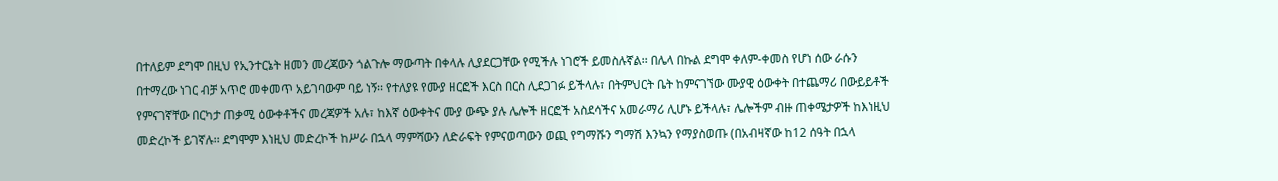በተለይም ደግሞ በዚህ የኢንተርኔት ዘመን መረጃውን ጎልጉሎ ማውጣት በቀላሉ ሊያደርጋቸው የሚችሉ ነገሮች ይመስሉኛል፡፡ በሌላ በኩል ደግሞ ቀለም-ቀመስ የሆነ ሰው ራሱን በተማረው ነገር ብቻ አጥሮ መቀመጥ አይገባውም ባይ ነኝ፡፡ የተለያዩ የሙያ ዘርፎች እርስ በርስ ሊደጋገፉ ይችላሉ፣ በትምህርት ቤት ከምናገኘው ሙያዊ ዕውቀት በተጨማሪ በውይይቶች የምናገኛቸው በርካታ ጠቃሚ ዕውቀቶችና መረጃዎች አሉ፣ ከእኛ ዕውቀትና ሙያ ውጭ ያሉ ሌሎች ዘርፎች አስደሳችና አመራማሪ ሊሆኑ ይችላሉ፣ ሌሎችም ብዙ ጠቀሜታዎች ከእነዚህ መድረኮች ይገኛሉ፡፡ ደግሞም እነዚህ መድረኮች ከሥራ በኋላ ማምሻውን ለድራፍት የምናወጣውን ወጪ የግማሹን ግማሽ እንኳን የማያስወጡ (በአብዛኛው ከ12 ሰዓት በኋላ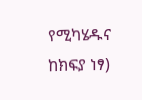የሚካሄዱና ከክፍያ ነፃ)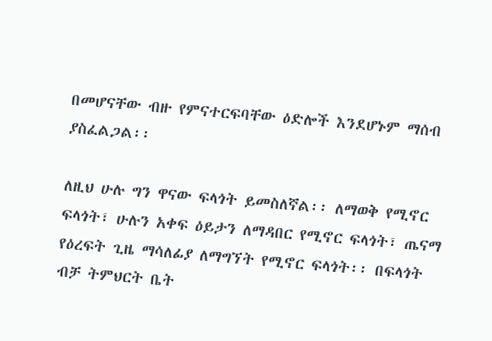በመሆናቸው ብዙ የምናተርፍባቸው ዕድሎች እንደሆኑም ማሰብ ያስፈልጋል፡፡

ለዚህ ሁሉ ግን ዋናው ፍላጎት ይመስለኛል፡፡ ለማወቅ የሚኖር ፍላጎት፣ ሁሉን አቀፍ ዕይታን ለማዳበር የሚኖር ፍላጎት፣ ጤናማ የዕረፍት ጊዜ ማሳለፊያ ለማግኘት የሚኖር ፍላጎት፡፡ በፍላጎት ብቻ ትምህርት ቤት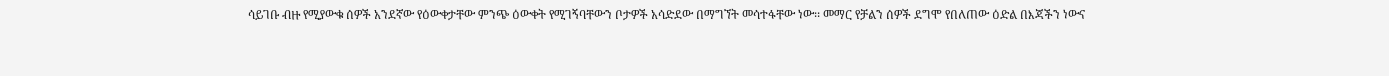ሳይገቡ ብዙ የሚያውቁ ሰዎች አንደኛው የዕውቀታቸው ምንጭ ዕውቀት የሚገኝባቸውን ቦታዎች አሳድደው በማግኘት መሳተፋቸው ነው፡፡ መማር የቻልን ሰዎች ደግሞ የበለጠው ዕድል በእጃችን ነውና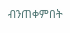ብንጠቀምበት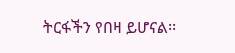ትርፋችን የበዛ ይሆናል፡፡